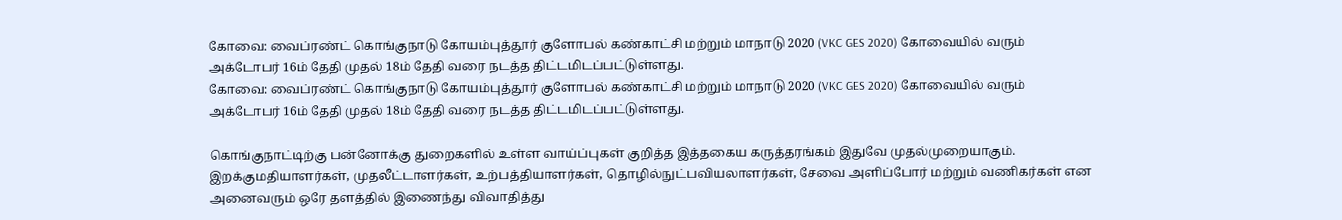கோவை: வைப்ரண்ட் கொங்குநாடு கோயம்புத்தூர் குளோபல் கண்காட்சி மற்றும் மாநாடு 2020 (VKC GES 2020) கோவையில் வரும் அக்டோபர் 16ம் தேதி முதல் 18ம் தேதி வரை நடத்த திட்டமிடப்பட்டுள்ளது.
கோவை: வைப்ரண்ட் கொங்குநாடு கோயம்புத்தூர் குளோபல் கண்காட்சி மற்றும் மாநாடு 2020 (VKC GES 2020) கோவையில் வரும் அக்டோபர் 16ம் தேதி முதல் 18ம் தேதி வரை நடத்த திட்டமிடப்பட்டுள்ளது.

கொங்குநாட்டிற்கு பன்னோக்கு துறைகளில் உள்ள வாய்ப்புகள் குறித்த இத்தகைய கருத்தரங்கம் இதுவே முதல்முறையாகும். இறக்குமதியாளர்கள், முதலீட்டாளர்கள், உற்பத்தியாளர்கள், தொழில்நுட்பவியலாளர்கள், சேவை அளிப்போர் மற்றும் வணிகர்கள் என அனைவரும் ஒரே தளத்தில் இணைந்து விவாதித்து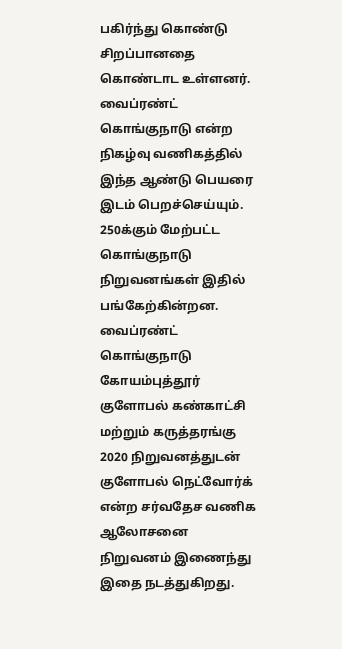பகிர்ந்து கொண்டு சிறப்பானதை கொண்டாட உள்ளனர். வைப்ரண்ட் கொங்குநாடு என்ற நிகழ்வு வணிகத்தில் இந்த ஆண்டு பெயரை இடம் பெறச்செய்யும். 250க்கும் மேற்பட்ட கொங்குநாடு நிறுவனங்கள் இதில் பங்கேற்கின்றன. வைப்ரண்ட் கொங்குநாடு கோயம்புத்தூர் குளோபல் கண்காட்சி மற்றும் கருத்தரங்கு 2020 நிறுவனத்துடன் குளோபல் நெட்வோர்க் என்ற சர்வதேச வணிக ஆலோசனை நிறுவனம் இணைந்து இதை நடத்துகிறது.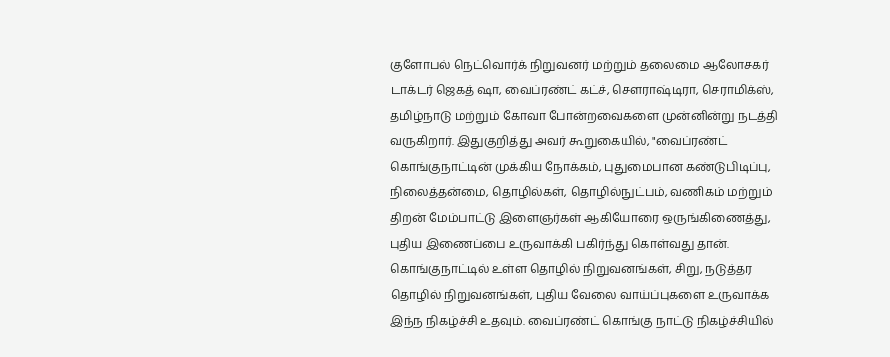குளோபல் நெட்வொர்க் நிறுவனர் மற்றும் தலைமை ஆலோசகர் டாக்டர் ஜெகத் ஷா, வைப்ரண்ட் கட்ச், சௌராஷ்டிரா, செராமிக்ஸ், தமிழ்நாடு மற்றும் கோவா போன்றவைகளை முன்னின்று நடத்தி வருகிறார். இதுகுறித்து அவர் கூறுகையில், "வைப்ரண்ட் கொங்குநாட்டின் முக்கிய நோக்கம், புதுமைபான கண்டுபிடிப்பு, நிலைத்தன்மை, தொழில்கள், தொழில்நுட்பம், வணிகம் மற்றும் திறன் மேம்பாட்டு இளைஞர்கள் ஆகியோரை ஒருங்கிணைத்து, புதிய இணைப்பை உருவாக்கி பகிர்ந்து கொள்வது தான். கொங்குநாட்டில் உள்ள தொழில் நிறுவனங்கள், சிறு, நடுத்தர தொழில் நிறுவனங்கள், புதிய வேலை வாய்ப்புகளை உருவாக்க இந்ந நிகழ்ச்சி உதவும். வைப்ரண்ட் கொங்கு நாட்டு நிகழ்ச்சியில்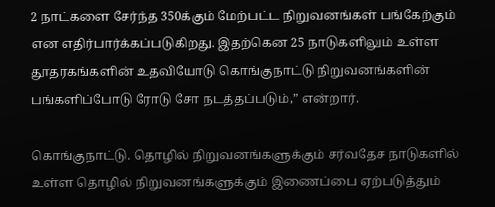2 நாட்களை சேர்ந்த 350க்கும் மேற்பட்ட நிறுவனங்கள் பங்கேற்கும் என எதிர்பார்க்கப்படுகிறது. இதற்கென 25 நாடுகளிலும் உள்ள தூதரகங்களின் உதவியோடு கொங்குநாட்டு நிறுவனங்களின் பங்களிப்போடு ரோடு சோ நடத்தப்படும்,” என்றார்.

கொங்குநாட்டு. தொழில் நிறுவனங்களுக்கும் சர்வதேச நாடுகளில் உள்ள தொழில் நிறுவனங்களுக்கும் இணைப்பை ஏற்படுத்தும்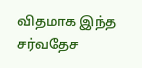விதமாக இந்த சர்வதேச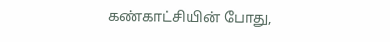கண்காட்சியின் போது,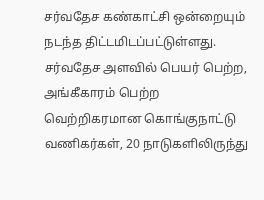சர்வதேச கண்காட்சி ஒன்றையும் நடந்த திட்டமிடப்பட்டுள்ளது. சர்வதேச அளவில் பெயர் பெற்ற, அங்கீகாரம் பெற்ற வெற்றிகரமான கொங்குநாட்டு வணிகர்கள், 20 நாடுகளிலிருந்து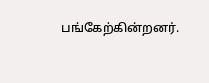பங்கேற்கின்றனர்.